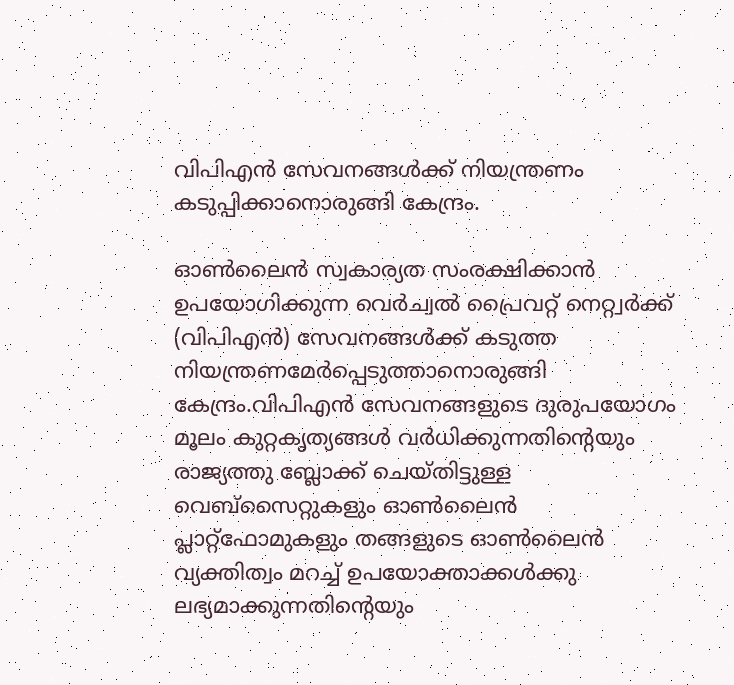വിപിഎൻ സേവനങ്ങള്‍ക്ക് നിയന്ത്രണം കടുപ്പിക്കാനൊരുങ്ങി കേന്ദ്രം.

ഓണ്‍ലൈൻ സ്വകാര്യത സംരക്ഷിക്കാൻ ഉപയോഗിക്കുന്ന വെർച്വല്‍ പ്രൈവറ്റ് നെറ്റ്വർക്ക് (വിപിഎൻ) സേവനങ്ങള്‍ക്ക് കടുത്ത നിയന്ത്രണമേർപ്പെടുത്താനൊരുങ്ങി കേന്ദ്രം.വിപിഎൻ സേവനങ്ങളുടെ ദുരുപയോഗം മൂലം കുറ്റകൃത്യങ്ങള്‍ വർധിക്കുന്നതിന്റെയും രാജ്യത്തു ബ്ലോക്ക് ചെയ്തിട്ടുള്ള വെബ്സൈറ്റുകളും ഓണ്‍ലൈൻ പ്ലാറ്റ്ഫോമുകളും തങ്ങളുടെ ഓണ്‍ലൈൻ വ്യക്തിത്വം മറച്ച്‌ ഉപയോക്താക്കള്‍ക്കു ലഭ്യമാക്കുന്നതിന്റെയും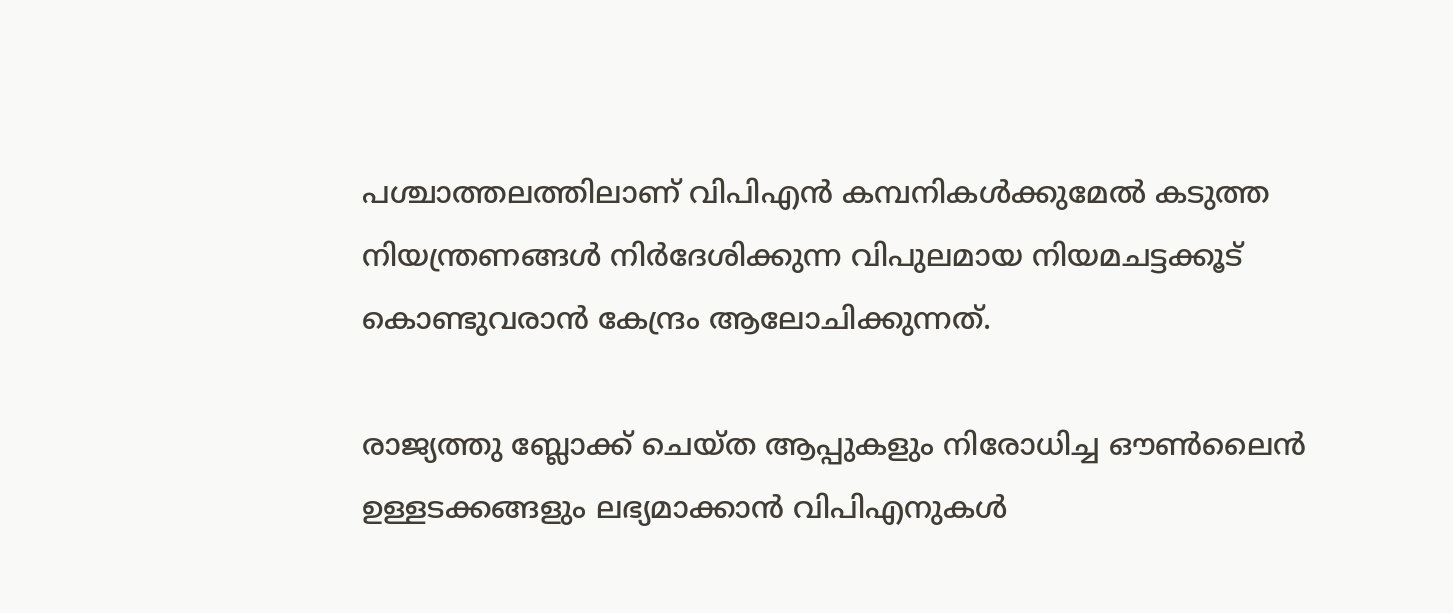പശ്ചാത്തലത്തിലാണ് വിപിഎൻ കമ്പനികള്‍ക്കുമേല്‍ കടുത്ത നിയന്ത്രണങ്ങള്‍ നിർദേശിക്കുന്ന വിപുലമായ നിയമചട്ടക്കൂട് കൊണ്ടുവരാൻ കേന്ദ്രം ആലോചിക്കുന്നത്.

രാജ്യത്തു ബ്ലോക്ക് ചെയ്ത ആപ്പുകളും നിരോധിച്ച ഔണ്‍ലൈൻ ഉള്ളടക്കങ്ങളും ലഭ്യമാക്കാൻ വിപിഎനുകള്‍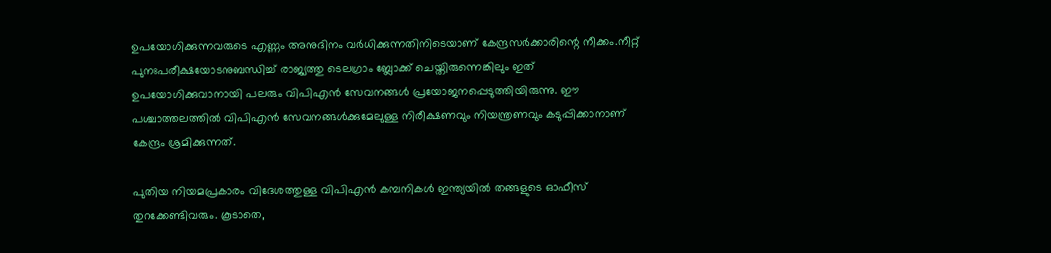ഉപയോഗിക്കുന്നവരുടെ എണ്ണം അനുദിനം വർധിക്കുന്നതിനിടെയാണ് കേന്ദ്രസർക്കാരിന്റെ നീക്കം.നീറ്റ് പുനഃപരീക്ഷയോടനുബന്ധിച്ച്‌ രാജ്യത്തു ടെലഗ്രാം ബ്ലോക്ക് ചെയ്തിരുന്നെങ്കിലും ഇത് ഉപയോഗിക്കുവാനായി പലരും വിപിഎൻ സേവനങ്ങള്‍ പ്രയോജനപ്പെടുത്തിയിരുന്നു. ഈ പശ്ചാത്തലത്തില്‍ വിപിഎൻ സേവനങ്ങള്‍ക്കുമേലുള്ള നിരീക്ഷണവും നിയന്ത്രണവും കടുപ്പിക്കാനാണ് കേന്ദ്രം ശ്രമിക്കുന്നത്.

പുതിയ നിയമപ്രകാരം വിദേശത്തുള്ള വിപിഎൻ കമ്പനികള്‍ ഇന്ത്യയില്‍ തങ്ങളുടെ ഓഫീസ് തുറക്കേണ്ടിവരും. കൂടാതെ,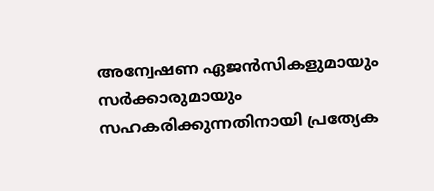അന്വേഷണ ഏജൻസികളുമായും സർക്കാരുമായും സഹകരിക്കുന്നതിനായി പ്രത്യേക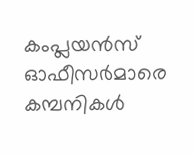കംപ്ലയൻസ് ഓഫീസർമാരെ കമ്പനികള്‍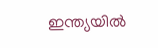ഇന്ത്യയില്‍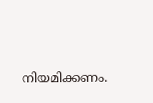നിയമിക്കണം.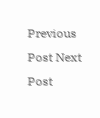Previous Post Next Post